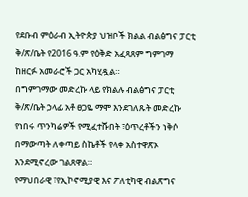የደቡብ ምዕራብ ኢትዮጵያ ህዝቦች ክልል ብልፅግና ፓርቲ ቅ/ጽ/ቤት የ2016 ዓ.ም የዕቅድ አፈጻጸም ግምገማ ከዘርፉ አመራሮች ጋር አካሂዷል።
በግምገማው መድረኩ ላይ የክልሉ ብልፅግና ፓርቲ ቅ/ጽ/ቤት ኃላፊ አቶ ፀጋዬ ማሞ እንደገለጹት መድረኩ የነበሩ ጥንካሬዎች የሚፈተሹበት ፣ዕጥረቶችን ነቅሶ በማውጣት ለቀጣይ ስኬቶች የላቀ አስተዋጽኦ እንደሚኖረው ገልጸዋል።
የማህበራዊ ፣የኢኮኖሚያዊ እና ፖለቲካዊ ብልጽግና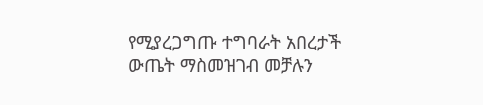የሚያረጋግጡ ተግባራት አበረታች ውጤት ማስመዝገብ መቻሉን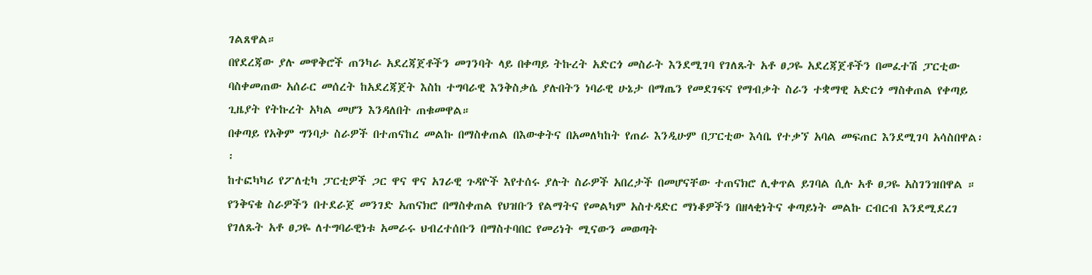ገልጸዋል።
በየደረጃው ያሉ መዋቅሮች ጠንካራ አደረጃጀቶችን መገንባት ላይ በቀጣይ ትኩረት አድርጎ መስራት እንደሚገባ የገለጹት አቶ ፀጋዬ አደረጃጀቶችን በመፈተሽ ፓርቲው ባስቀመጠው አሰራር መሰረት ከአደረጃጀት እስከ ተግባራዊ እንቅስቃሴ ያሉበትን ነባራዊ ሁኔታ በማጤን የመደገፍና የማብቃት ስራን ተቋማዊ አድርጎ ማስቀጠል የቀጣይ ጊዜያት የትኩረት አካል መሆን እንዳለበት ጠቁመዋል።
በቀጣይ የአቅም ግንባታ ስራዎች በተጠናከረ መልኩ በማስቀጠል በእውቀትና በአመለካከት የጠራ እንዲሁም በፓርቲው እሳቤ የተቃኘ አባል መፍጠር እንደሚገባ አሳስበዋል፡፡
ከተፎካካሪ የፖለቲካ ፓርቲዎች ጋር ዋና ዋና አገራዊ ጉዳዮች እየተሰሩ ያሉት ስራዎች አበረታች በመሆናቸው ተጠናክሮ ሊቀጥል ይገባል ሲሉ አቶ ፀጋዬ አስገንዝበዋል ።
የንቅናቄ ስራዎችን በተደራጀ መንገድ አጠናክሮ በማስቀጠል የህዝቡን የልማትና የመልካም አስተዳድር ማነቆዎችን በዘላቂነትና ቀጣይነት መልኩ ርብርብ እንደሚደረገ የገለጹት አቶ ፀጋዬ ለተግባራዊነቱ አመራሩ ህብረተሰቡን በማስተባበር የመሪነት ሚናውን መወጣት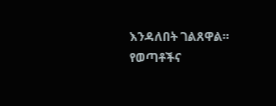እንዳለበት ገልጸዋል።
የወጣቶችና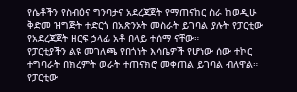የሴቶችን የስብዕና ግንባታና አደረጃጀት የማጠናከር ስራ ከወዲሁ ቅድመ ዝግጅት ተድርጎ በአጽንኦት መስራት ይገባል ያሉት የፓርቲው የአደረጃጀት ዘርፍ ኃላፊ አቶ በላይ ተሰማ ናቸው።
የፓርቲያችን ልዩ መገለጫ የበጎነት እሳቤዎች የሆነው ሰው ተኮር ተግባራት በክረምት ወራት ተጠናክሮ መቀጠል ይገባል ብለዋል።
የፓርቲው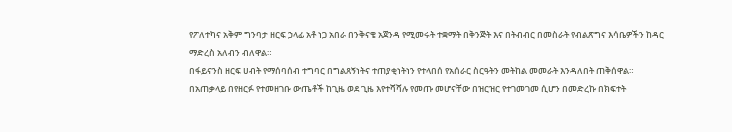የፖለተካና አቅም ግንባታ ዘርፍ ኃላፊ አቶ ነጋ አበራ በንቅናቄ አጀንዳ የሚመሩት ተቋማት በቅንጅት እና በትብብር በመስራት የብልጽግና እሳቤዎችን ከዳር ማድረስ አለብን ብለዋል።
በፋይናንስ ዘርፍ ሀብት የማሰባሰብ ተግባር በግልጸኝነትና ተጠያቂነትነን የተላበሰ የአሰራር ስርዓትን መትከል መመራት እንዳለበት ጠቅሰዋል።
በአጠቃላይ በየዘርፉ የተመዘገቡ ውጤቶች ከጊዜ ወደ ጊዜ እየተሻሻሉ የመጡ መሆናቸው በዝርዝር የተገመገመ ሲሆን በመድረኩ በክፍተት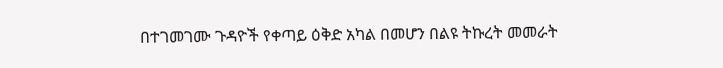በተገመገሙ ጉዳዮች የቀጣይ ዕቅድ አካል በመሆን በልዩ ትኩረት መመራት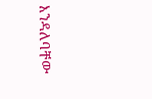እንዳለባቸው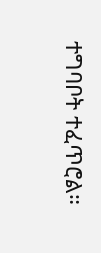ተግባቦት ተፈጥሮል።